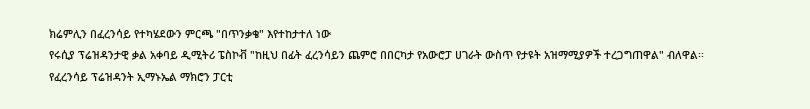ክሬምሊን በፈረንሳይ የተካሄደውን ምርጫ "በጥንቃቄ" እየተከታተለ ነው
የሩሲያ ፕሬዝዳንታዊ ቃል አቀባይ ዲሚትሪ ፔስኮቭ "ከዚህ በፊት ፈረንሳይን ጨምሮ በበርካታ የአውሮፓ ሀገራት ውስጥ የታዩት አዝማሚያዎች ተረጋግጠዋል" ብለዋል፡፡
የፈረንሳይ ፕሬዝዳንት ኢማኑኤል ማክሮን ፓርቲ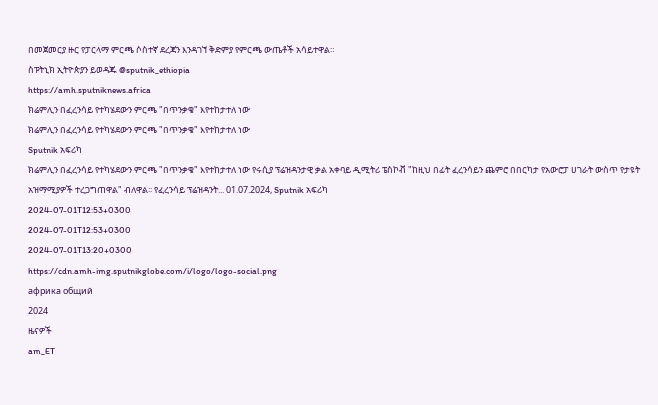በመጀመርያ ዙር የፓርላማ ምርጫ ሶስተኛ ደረጃን እንዳገኘ ቅድምያ የምርጫ ውጤቶች አሳይተዋል።
ስፑትኒክ ኢትዮጵያን ይወዳጁ @sputnik_ethiopia
https://amh.sputniknews.africa
ክሬምሊን በፈረንሳይ የተካሄደውን ምርጫ "በጥንቃቄ" እየተከታተለ ነው
ክሬምሊን በፈረንሳይ የተካሄደውን ምርጫ "በጥንቃቄ" እየተከታተለ ነው
Sputnik አፍሪካ
ክሬምሊን በፈረንሳይ የተካሄደውን ምርጫ "በጥንቃቄ" እየተከታተለ ነው የሩሲያ ፕሬዝዳንታዊ ቃል አቀባይ ዲሚትሪ ፔስኮቭ "ከዚህ በፊት ፈረንሳይን ጨምሮ በበርካታ የአውሮፓ ሀገራት ውስጥ የታዩት አዝማሚያዎች ተረጋግጠዋል" ብለዋል፡፡ የፈረንሳይ ፕሬዝዳንት... 01.07.2024, Sputnik አፍሪካ
2024-07-01T12:53+0300
2024-07-01T12:53+0300
2024-07-01T13:20+0300
https://cdn.amh-img.sputnikglobe.com/i/logo/logo-social.png
африка общий
2024
ዜናዎች
am_ET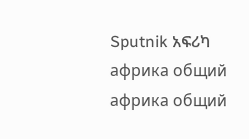Sputnik አፍሪካ
африка общий
африка общий